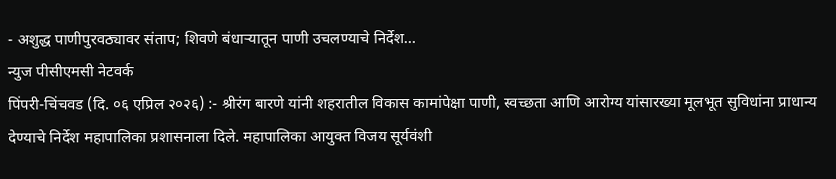- अशुद्ध पाणीपुरवठ्यावर संताप; शिवणे बंधाऱ्यातून पाणी उचलण्याचे निर्देश…
न्युज पीसीएमसी नेटवर्क
पिंपरी-चिंचवड (दि. ०६ एप्रिल २०२६) :- श्रीरंग बारणे यांनी शहरातील विकास कामांपेक्षा पाणी, स्वच्छता आणि आरोग्य यांसारख्या मूलभूत सुविधांना प्राधान्य देण्याचे निर्देश महापालिका प्रशासनाला दिले. महापालिका आयुक्त विजय सूर्यवंशी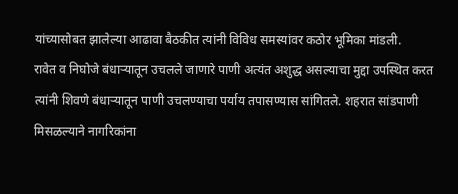यांच्यासोबत झालेल्या आढावा बैठकीत त्यांनी विविध समस्यांवर कठोर भूमिका मांडली.
रावेत व निघोजे बंधाऱ्यातून उचलले जाणारे पाणी अत्यंत अशुद्ध असल्याचा मुद्दा उपस्थित करत त्यांनी शिवणे बंधाऱ्यातून पाणी उचलण्याचा पर्याय तपासण्यास सांगितले. शहरात सांडपाणी मिसळल्याने नागरिकांना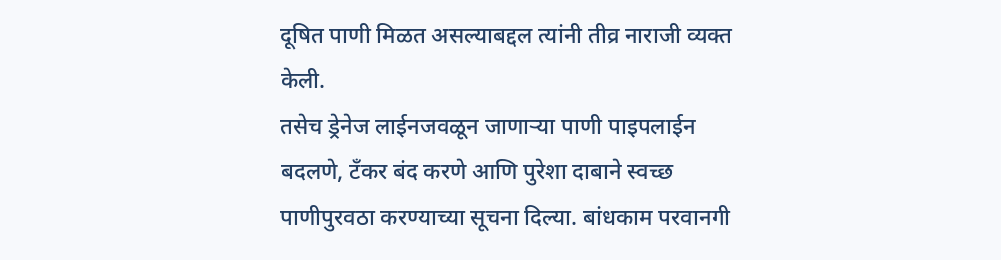दूषित पाणी मिळत असल्याबद्दल त्यांनी तीव्र नाराजी व्यक्त केली.
तसेच ड्रेनेज लाईनजवळून जाणाऱ्या पाणी पाइपलाईन बदलणे, टँकर बंद करणे आणि पुरेशा दाबाने स्वच्छ पाणीपुरवठा करण्याच्या सूचना दिल्या. बांधकाम परवानगी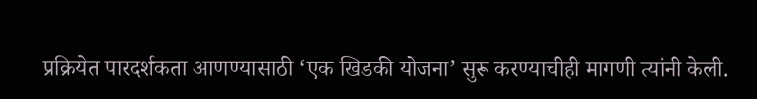प्रक्रियेत पारदर्शकता आणण्यासाठी ‘एक खिडकी योजना’ सुरू करण्याचीही मागणी त्यांनी केली.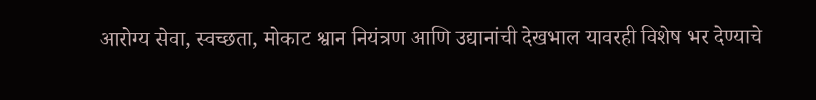आरोग्य सेवा, स्वच्छता, मोकाट श्वान नियंत्रण आणि उद्यानांची देखभाल यावरही विशेष भर देण्याचे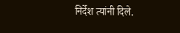निर्देश त्यांनी दिले.